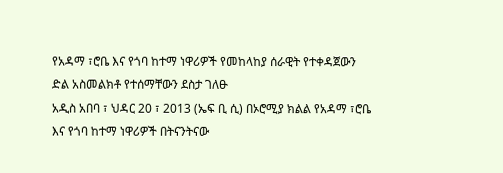የአዳማ ፣ሮቤ እና የጎባ ከተማ ነዋሪዎች የመከላከያ ሰራዊት የተቀዳጀውን ድል አስመልክቶ የተሰማቸውን ደስታ ገለፁ
አዲስ አበባ ፣ ህዳር 20 ፣ 2013 (ኤፍ ቢ ሲ) በኦሮሚያ ክልል የአዳማ ፣ሮቤ እና የጎባ ከተማ ነዋሪዎች በትናንትናው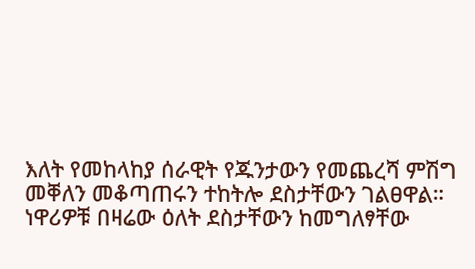እለት የመከላከያ ሰራዊት የጁንታውን የመጨረሻ ምሽግ መቐለን መቆጣጠሩን ተከትሎ ደስታቸውን ገልፀዋል።
ነዋሪዎቹ በዛሬው ዕለት ደስታቸውን ከመግለፃቸው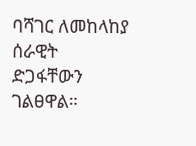ባሻገር ለመከላከያ ሰራዊት ድጋፋቸውን ገልፀዋል።